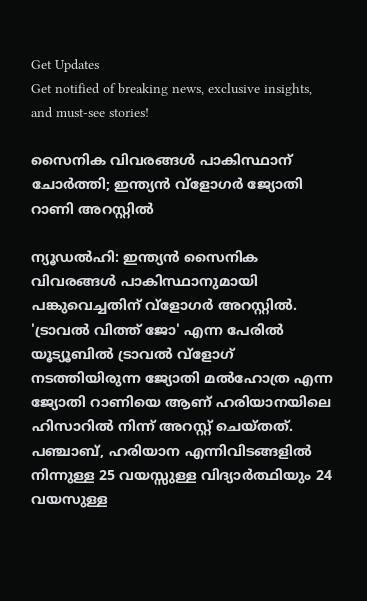Get Updates
Get notified of breaking news, exclusive insights, and must-see stories!

സൈനിക വിവരങ്ങള്‍ പാകിസ്ഥാന് ചോര്‍ത്തി; ഇന്ത്യന്‍ വ്‌ളോഗര്‍ ജ്യോതി റാണി അറസ്റ്റില്‍

ന്യൂഡല്‍ഹി: ഇന്ത്യന്‍ സൈനിക വിവരങ്ങള്‍ പാകിസ്ഥാനുമായി പങ്കുവെച്ചതിന് വ്‌ളോഗര്‍ അറസ്റ്റില്‍. 'ട്രാവല്‍ വിത്ത് ജോ' എന്ന പേരില്‍ യൂട്യൂബില്‍ ട്രാവല്‍ വ്‌ളോഗ് നടത്തിയിരുന്ന ജ്യോതി മല്‍ഹോത്ര എന്ന ജ്യോതി റാണിയെ ആണ് ഹരിയാനയിലെ ഹിസാറില്‍ നിന്ന് അറസ്റ്റ് ചെയ്തത്. പഞ്ചാബ്, ഹരിയാന എന്നിവിടങ്ങളില്‍ നിന്നുള്ള 25 വയസ്സുള്ള വിദ്യാര്‍ത്ഥിയും 24 വയസുള്ള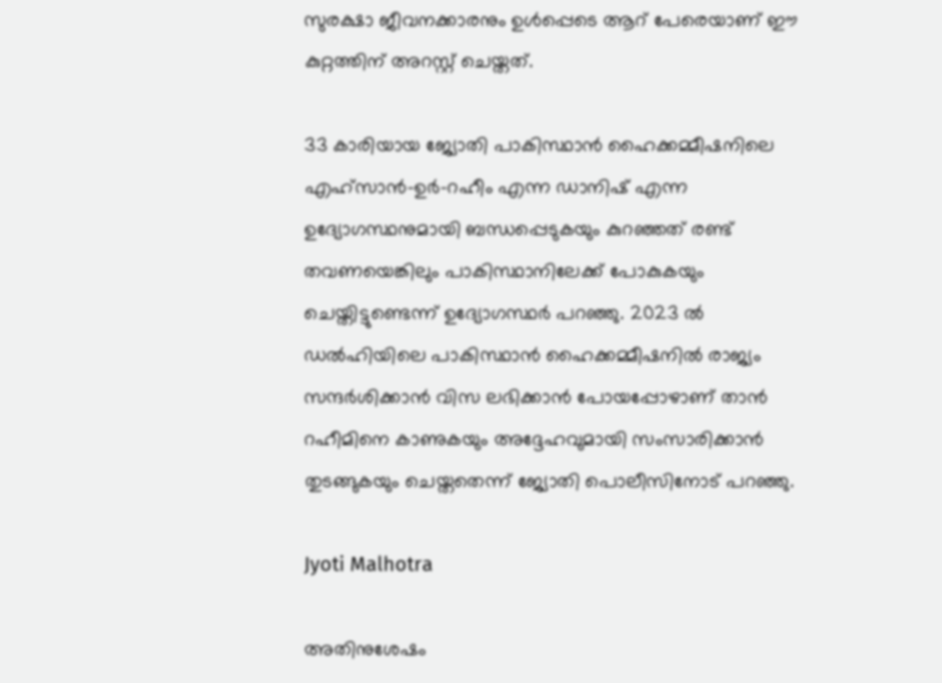സുരക്ഷാ ജീവനക്കാരനും ഉള്‍പ്പെടെ ആറ് പേരെയാണ് ഈ കുറ്റത്തിന് അറസ്റ്റ് ചെയ്തത്.

33 കാരിയായ ജ്യോതി പാകിസ്ഥാന്‍ ഹൈക്കമ്മീഷനിലെ എഹ്‌സാന്‍-ഉര്‍-റഹീം എന്ന ഡാനിഷ് എന്ന ഉദ്യോഗസ്ഥനുമായി ബന്ധപ്പെടുകയും കുറഞ്ഞത് രണ്ട് തവണയെങ്കിലും പാകിസ്ഥാനിലേക്ക് പോകുകയും ചെയ്തിട്ടുണ്ടെന്ന് ഉദ്യോഗസ്ഥര്‍ പറഞ്ഞു. 2023 ല്‍ ഡല്‍ഹിയിലെ പാകിസ്ഥാന്‍ ഹൈക്കമ്മീഷനില്‍ രാജ്യം സന്ദര്‍ശിക്കാന്‍ വിസ ലഭിക്കാന്‍ പോയപ്പോഴാണ് താന്‍ റഹീമിനെ കാണുകയും അദ്ദേഹവുമായി സംസാരിക്കാന്‍ തുടങ്ങുകയും ചെയ്തതെന്ന് ജ്യോതി പൊലീസിനോട് പറഞ്ഞു.

Jyoti Malhotra

അതിനുശേഷം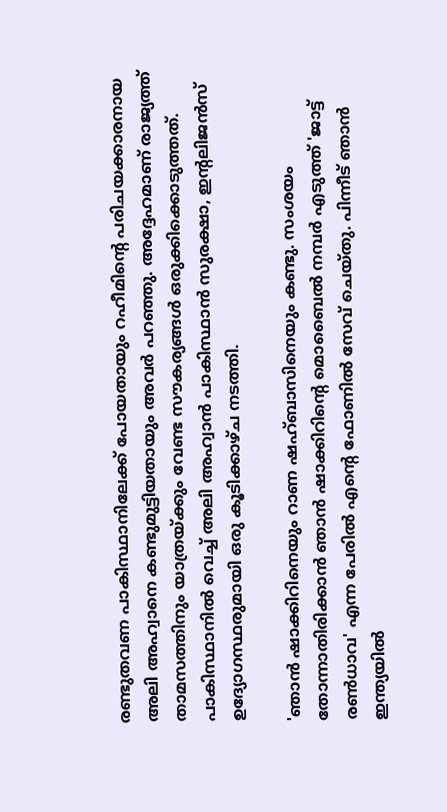രണ്ടുതവണ പാകിസ്ഥാനിലേക്ക് പോയതായും റഹീമിന്റെ പരിചയക്കാരനായ അലി അഹ്വാനെ കണ്ടുമുട്ടിയതായും അവര്‍ പറഞ്ഞു. അദ്ദേഹമാണ് രാജ്യത്ത് താമസത്തിനും യാത്രയ്ക്കും വേണ്ട സൗകര്യങ്ങള്‍ ഒരുക്കിക്കൊടുത്തത്. പാകിസ്ഥാനില്‍ വെച്ച് അലി അഹ്വാന്‍ പാകിസ്ഥാന്‍ സുരക്ഷാ, ഇന്റലിജന്‍സ് ഉദ്യോഗസ്ഥരുമായി ഒരു കൂടിക്കാഴ്ച നടത്തി.

'ഞാന്‍ ഷാക്കിറിനെയും റാണ ഷഹ്ബാസിനെയും കണ്ടു. സംശയം തോന്നാതിരിക്കാന്‍ ഞാന്‍ ഷാക്കിറിന്റെ മൊബൈല്‍ നമ്പര്‍ എടുത്ത് 'ജാട്ട് രണ്‍ധാവ' എന്ന പേരില്‍ എന്റെ ഫോണില്‍ സേവ് ചെയ്തു. പിന്നീട് ഞാന്‍ ഇന്ത്യയില്‍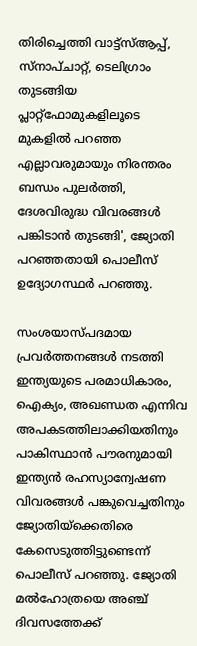തിരിച്ചെത്തി വാട്ട്സ്ആപ്പ്, സ്നാപ്ചാറ്റ്, ടെലിഗ്രാം തുടങ്ങിയ പ്ലാറ്റ്ഫോമുകളിലൂടെ മുകളില്‍ പറഞ്ഞ എല്ലാവരുമായും നിരന്തരം ബന്ധം പുലര്‍ത്തി, ദേശവിരുദ്ധ വിവരങ്ങള്‍ പങ്കിടാന്‍ തുടങ്ങി', ജ്യോതി പറഞ്ഞതായി പൊലീസ് ഉദ്യോഗസ്ഥര്‍ പറഞ്ഞു.

സംശയാസ്പദമായ പ്രവര്‍ത്തനങ്ങള്‍ നടത്തി ഇന്ത്യയുടെ പരമാധികാരം, ഐക്യം, അഖണ്ഡത എന്നിവ അപകടത്തിലാക്കിയതിനും പാകിസ്ഥാന്‍ പൗരനുമായി ഇന്ത്യന്‍ രഹസ്യാന്വേഷണ വിവരങ്ങള്‍ പങ്കുവെച്ചതിനും ജ്യോതിയ്‌ക്കെതിരെ കേസെടുത്തിട്ടുണ്ടെന്ന് പൊലീസ് പറഞ്ഞു. ജ്യോതി മല്‍ഹോത്രയെ അഞ്ച് ദിവസത്തേക്ക്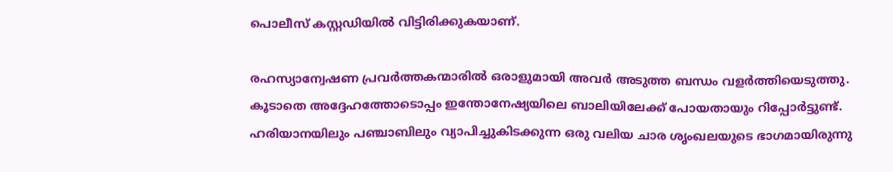പൊലീസ് കസ്റ്റഡിയില്‍ വിട്ടിരിക്കുകയാണ്.

രഹസ്യാന്വേഷണ പ്രവര്‍ത്തകന്മാരില്‍ ഒരാളുമായി അവര്‍ അടുത്ത ബന്ധം വളര്‍ത്തിയെടുത്തു. കൂടാതെ അദ്ദേഹത്തോടൊപ്പം ഇന്തോനേഷ്യയിലെ ബാലിയിലേക്ക് പോയതായും റിപ്പോര്‍ട്ടുണ്ട്. ഹരിയാനയിലും പഞ്ചാബിലും വ്യാപിച്ചുകിടക്കുന്ന ഒരു വലിയ ചാര ശൃംഖലയുടെ ഭാഗമായിരുന്നു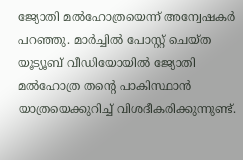ജ്യോതി മല്‍ഹോത്രയെന്ന് അന്വേഷകര്‍ പറഞ്ഞു. മാര്‍ച്ചില്‍ പോസ്റ്റ് ചെയ്ത യൂട്യൂബ് വീഡിയോയില്‍ ജ്യോതി മല്‍ഹോത്ര തന്റെ പാകിസ്ഥാന്‍ യാത്രയെക്കുറിച്ച് വിശദീകരിക്കുന്നുണ്ട്.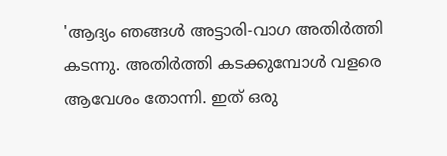'ആദ്യം ഞങ്ങള്‍ അട്ടാരി-വാഗ അതിര്‍ത്തി കടന്നു. അതിര്‍ത്തി കടക്കുമ്പോള്‍ വളരെ ആവേശം തോന്നി. ഇത് ഒരു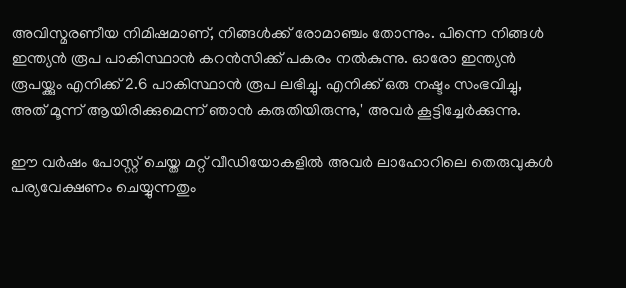അവിസ്മരണീയ നിമിഷമാണ്, നിങ്ങള്‍ക്ക് രോമാഞ്ചം തോന്നും. പിന്നെ നിങ്ങള്‍ ഇന്ത്യന്‍ രൂപ പാകിസ്ഥാന്‍ കറന്‍സിക്ക് പകരം നല്‍കുന്നു. ഓരോ ഇന്ത്യന്‍ രൂപയ്ക്കും എനിക്ക് 2.6 പാകിസ്ഥാന്‍ രൂപ ലഭിച്ചു. എനിക്ക് ഒരു നഷ്ടം സംഭവിച്ചു, അത് മൂന്ന് ആയിരിക്കുമെന്ന് ഞാന്‍ കരുതിയിരുന്നു,' അവര്‍ കൂട്ടിച്ചേര്‍ക്കുന്നു.

ഈ വര്‍ഷം പോസ്റ്റ് ചെയ്ത മറ്റ് വീഡിയോകളില്‍ അവര്‍ ലാഹോറിലെ തെരുവുകള്‍ പര്യവേക്ഷണം ചെയ്യുന്നതും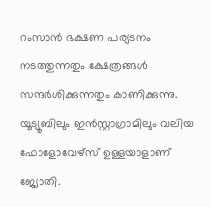റംസാന്‍ ഭക്ഷണ പര്യടനം നടത്തുന്നതും ക്ഷേത്രങ്ങള്‍ സന്ദര്‍ശിക്കുന്നതും കാണിക്കുന്നു. യൂട്യൂബിലും ഇന്‍സ്റ്റാഗ്രാമിലും വലിയ ഫോളോവേഴ്‌സ് ഉള്ളയാളാണ് ജ്യോതി.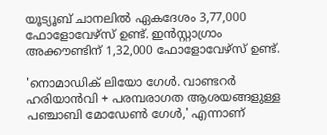യൂട്യൂബ് ചാനലില്‍ ഏകദേശം 3,77,000 ഫോളോവേഴ്സ് ഉണ്ട്. ഇന്‍സ്റ്റാഗ്രാം അക്കൗണ്ടിന് 1,32,000 ഫോളോവേഴ്സ് ഉണ്ട്.

'നൊമാഡിക് ലിയോ ഗേള്‍. വാണ്ടറര്‍ ഹരിയാന്‍വി + പരമ്പരാഗത ആശയങ്ങളുള്ള പഞ്ചാബി മോഡേണ്‍ ഗേള്‍,' എന്നാണ്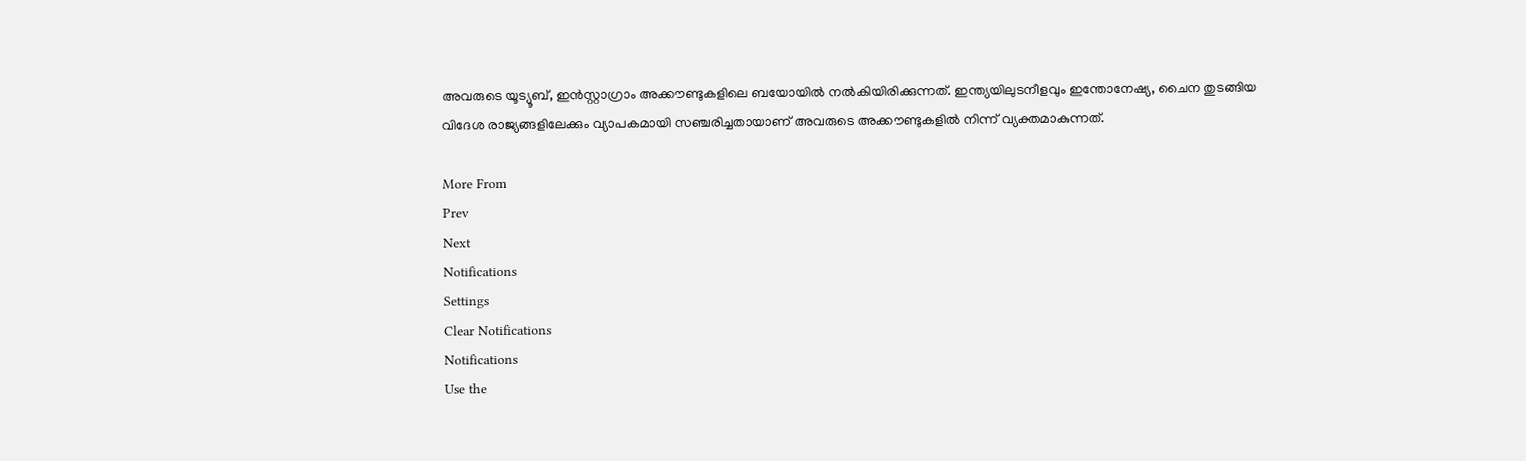അവരുടെ യൂട്യൂബ്, ഇന്‍സ്റ്റാഗ്രാം അക്കൗണ്ടുകളിലെ ബയോയില്‍ നല്‍കിയിരിക്കുന്നത്. ഇന്ത്യയിലുടനീളവും ഇന്തോനേഷ്യ, ചൈന തുടങ്ങിയ വിദേശ രാജ്യങ്ങളിലേക്കും വ്യാപകമായി സഞ്ചരിച്ചതായാണ് അവരുടെ അക്കൗണ്ടുകളില്‍ നിന്ന് വ്യക്തമാകുന്നത്.

More From
Prev
Next
Notifications
Settings
Clear Notifications
Notifications
Use the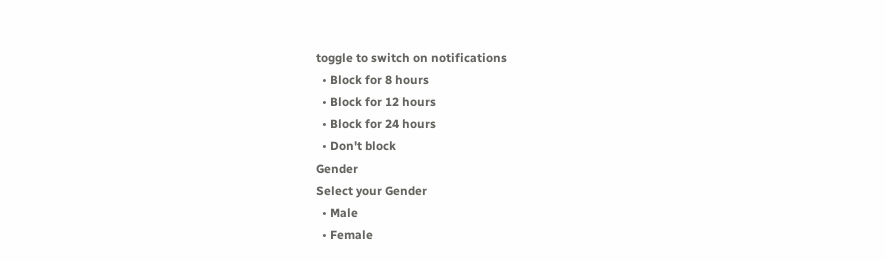toggle to switch on notifications
  • Block for 8 hours
  • Block for 12 hours
  • Block for 24 hours
  • Don't block
Gender
Select your Gender
  • Male
  • Female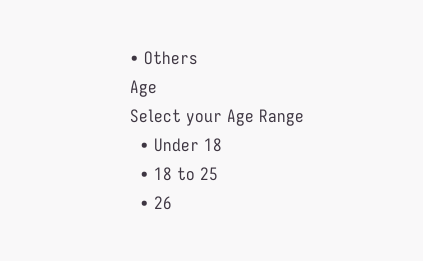• Others
Age
Select your Age Range
  • Under 18
  • 18 to 25
  • 26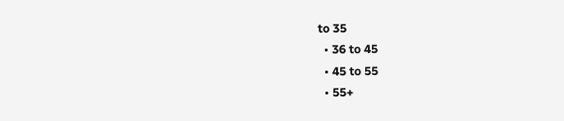to 35
  • 36 to 45
  • 45 to 55
  • 55+